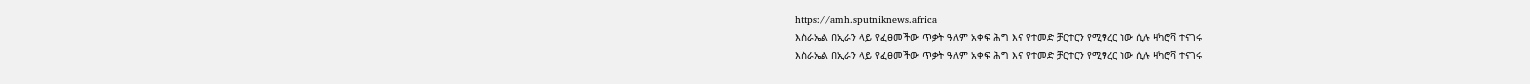https://amh.sputniknews.africa
እስራኤል በኢራን ላይ የፈፀመችው ጥቃት ዓለም አቀፍ ሕግ እና የተመድ ቻርተርን የሚፃረር ነው ሲሉ ዛካሮቫ ተናገሩ
እስራኤል በኢራን ላይ የፈፀመችው ጥቃት ዓለም አቀፍ ሕግ እና የተመድ ቻርተርን የሚፃረር ነው ሲሉ ዛካሮቫ ተናገሩ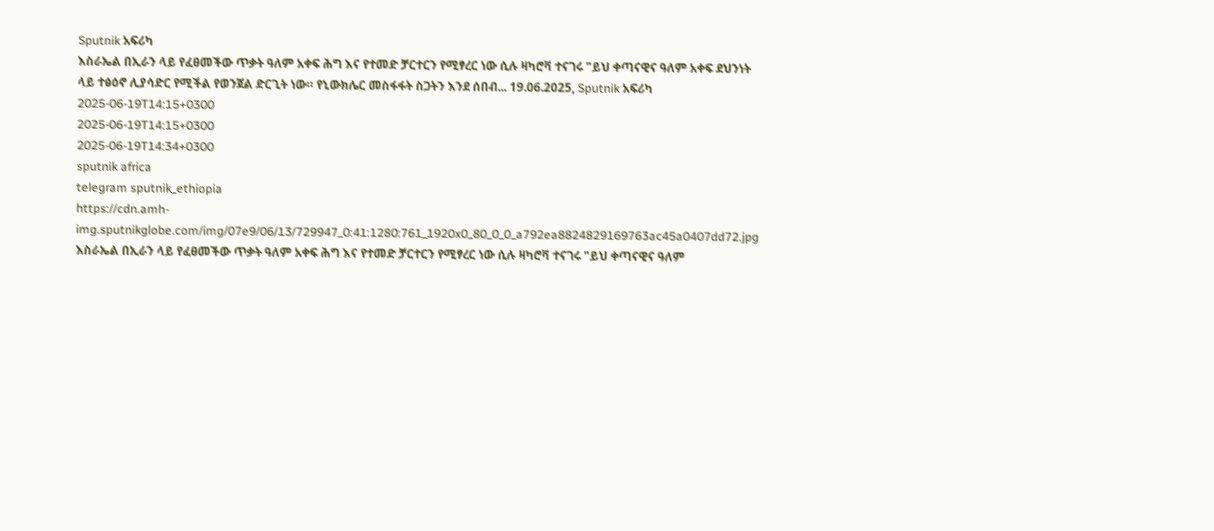Sputnik አፍሪካ
እስራኤል በኢራን ላይ የፈፀመችው ጥቃት ዓለም አቀፍ ሕግ እና የተመድ ቻርተርን የሚፃረር ነው ሲሉ ዛካሮቫ ተናገሩ "ይህ ቀጣናዊና ዓለም አቀፍ ደህንነት ላይ ተፅዕኖ ሊያሳድር የሚችል የወንጀል ድርጊት ነው። የኒውክሌር መስፋፋት ስጋትን እንደ ሰበብ... 19.06.2025, Sputnik አፍሪካ
2025-06-19T14:15+0300
2025-06-19T14:15+0300
2025-06-19T14:34+0300
sputnik africa
telegram sputnik_ethiopia
https://cdn.amh-img.sputnikglobe.com/img/07e9/06/13/729947_0:41:1280:761_1920x0_80_0_0_a792ea8824829169763ac45a0407dd72.jpg
እስራኤል በኢራን ላይ የፈፀመችው ጥቃት ዓለም አቀፍ ሕግ እና የተመድ ቻርተርን የሚፃረር ነው ሲሉ ዛካሮቫ ተናገሩ "ይህ ቀጣናዊና ዓለም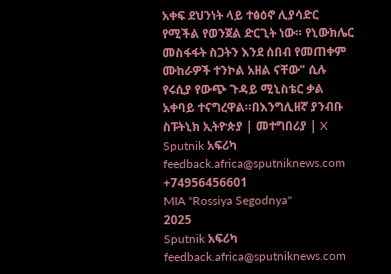አቀፍ ደህንነት ላይ ተፅዕኖ ሊያሳድር የሚችል የወንጀል ድርጊት ነው። የኒውክሌር መስፋፋት ስጋትን እንደ ሰበብ የመጠቀም ሙከራዎች ተንኮል አዘል ናቸው" ሲሉ የሩሲያ የውጭ ጉዳይ ሚኒስቴር ቃል አቀባይ ተናግረዋል።በእንግሊዘኛ ያንብቡ ስፑትኒክ ኢትዮጵያ | መተግበሪያ | X
Sputnik አፍሪካ
feedback.africa@sputniknews.com
+74956456601
MIA "Rossiya Segodnya"
2025
Sputnik አፍሪካ
feedback.africa@sputniknews.com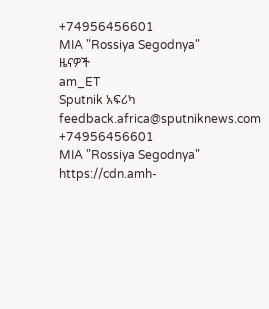+74956456601
MIA "Rossiya Segodnya"
ዜናዎች
am_ET
Sputnik አፍሪካ
feedback.africa@sputniknews.com
+74956456601
MIA "Rossiya Segodnya"
https://cdn.amh-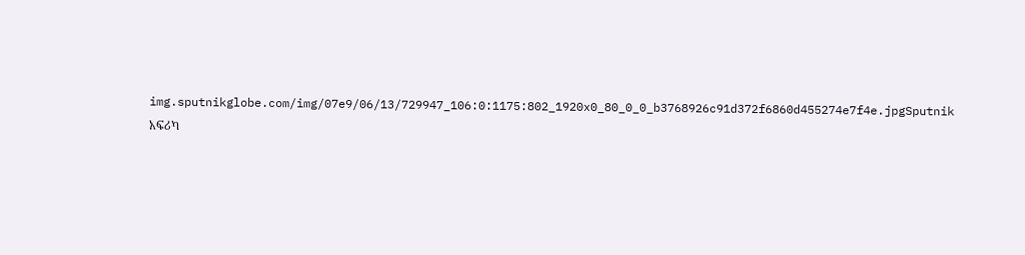img.sputnikglobe.com/img/07e9/06/13/729947_106:0:1175:802_1920x0_80_0_0_b3768926c91d372f6860d455274e7f4e.jpgSputnik አፍሪካ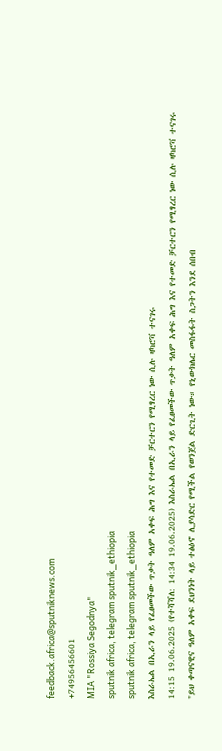feedback.africa@sputniknews.com
+74956456601
MIA "Rossiya Segodnya"
sputnik africa, telegram sputnik_ethiopia
sputnik africa, telegram sputnik_ethiopia
እስራኤል በኢራን ላይ የፈፀመችው ጥቃት ዓለም አቀፍ ሕግ እና የተመድ ቻርተርን የሚፃረር ነው ሲሉ ዛካሮቫ ተናገሩ
14:15 19.06.2025 (የተሻሻለ: 14:34 19.06.2025) እስራኤል በኢራን ላይ የፈፀመችው ጥቃት ዓለም አቀፍ ሕግ እና የተመድ ቻርተርን የሚፃረር ነው ሲሉ ዛካሮቫ ተናገሩ
"ይህ ቀጣናዊና ዓለም አቀፍ ደህንነት ላይ ተፅዕኖ ሊያሳድር የሚችል የወንጀል ድርጊት ነው። የኒውክሌር መስፋፋት ስጋትን እንደ ሰበብ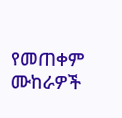የመጠቀም ሙከራዎች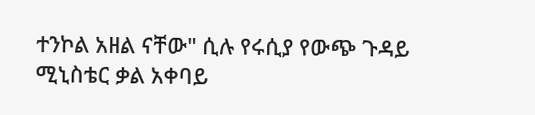ተንኮል አዘል ናቸው" ሲሉ የሩሲያ የውጭ ጉዳይ ሚኒስቴር ቃል አቀባይ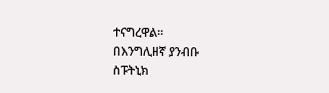ተናግረዋል።
በእንግሊዘኛ ያንብቡ
ስፑትኒክ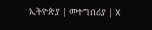ኢትዮጵያ | መተግበሪያ | X